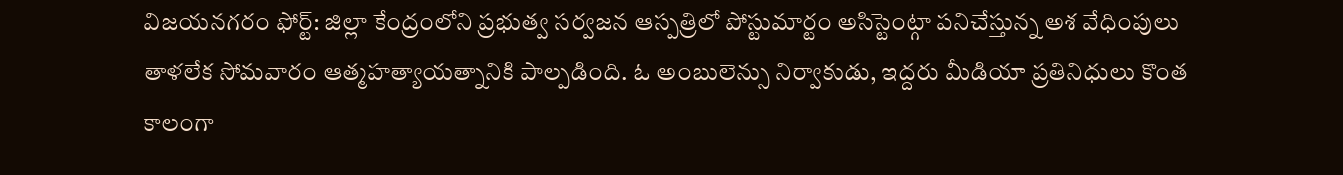విజయనగరం ఫోర్ట్: జిల్లా కేంద్రంలోని ప్రభుత్వ సర్వజన ఆస్పత్రిలో పోస్టుమార్టం అసిస్టెంట్గా పనిచేస్తున్న అశ వేధింపులు తాళలేక సోమవారం ఆత్మహత్యాయత్నానికి పాల్పడింది. ఓ అంబులెన్సు నిర్వాకుడు, ఇద్దరు మీడియా ప్రతినిధులు కొంత కాలంగా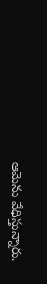ఆమెను వేధిస్తున్నారు.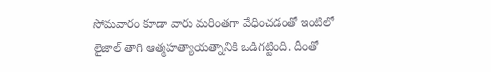సోమవారం కూడా వారు మరింతగా వేధించడంతో ఇంటిలో లైజాల్ తాగి ఆత్మహత్యాయత్నానికి ఒడిగట్టింది. దీంతో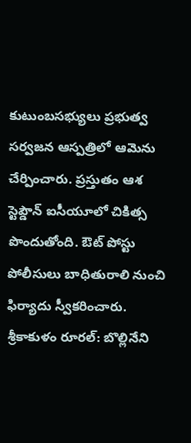కుటుంబసభ్యులు ప్రభుత్వ సర్వజన ఆస్పత్రిలో ఆమెను చేర్పించారు. ప్రస్తుతం ఆశ స్టెప్డౌన్ ఐసీయూలో చికిత్స పొందుతోంది. ఔట్ పోస్టు పోలీసులు బాధితురాలి నుంచి ఫిర్యాదు స్వీకరించారు.
శ్రీకాకుళం రూరల్: బొల్లినేని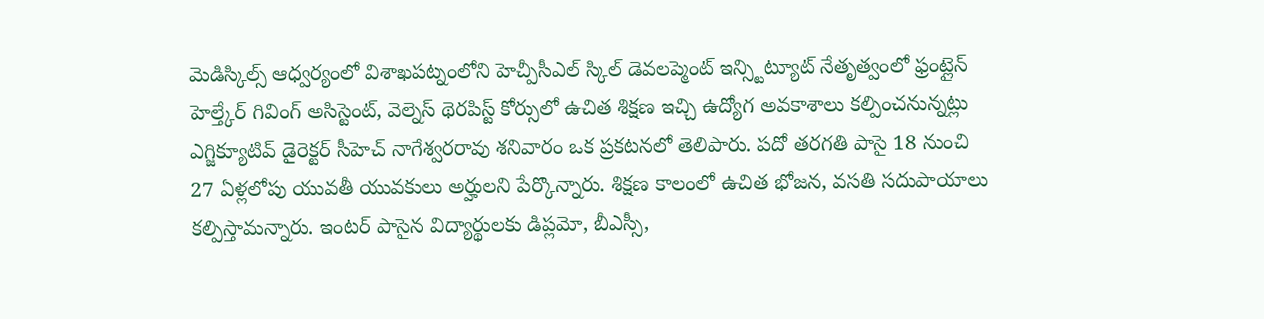మెడిస్కిల్స్ ఆధ్వర్యంలో విశాఖపట్నంలోని హెచ్పీసీఎల్ స్కిల్ డెవలప్మెంట్ ఇన్స్టిట్యూట్ నేతృత్వంలో ఫ్రంట్లైన్ హెల్త్కేర్ గివింగ్ అసిస్టెంట్, వెల్నెస్ థెరపిస్ట్ కోర్సులో ఉచిత శిక్షణ ఇచ్చి ఉద్యోగ అవకాశాలు కల్పించనున్నట్లు ఎగ్జిక్యూటివ్ డైరెక్టర్ సీహెచ్ నాగేశ్వరరావు శనివారం ఒక ప్రకటనలో తెలిపారు. పదో తరగతి పాసై 18 నుంచి 27 ఏళ్లలోపు యువతీ యువకులు అర్హులని పేర్కొన్నారు. శిక్షణ కాలంలో ఉచిత భోజన, వసతి సదుపాయాలు కల్పిస్తామన్నారు. ఇంటర్ పాసైన విద్యార్థులకు డిప్లమో, బీఎస్సీ,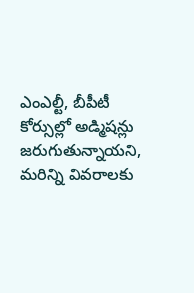ఎంఎల్టీ, బీపీటీ కోర్సుల్లో అడ్మిషన్లు జరుగుతున్నాయని, మరిన్ని వివరాలకు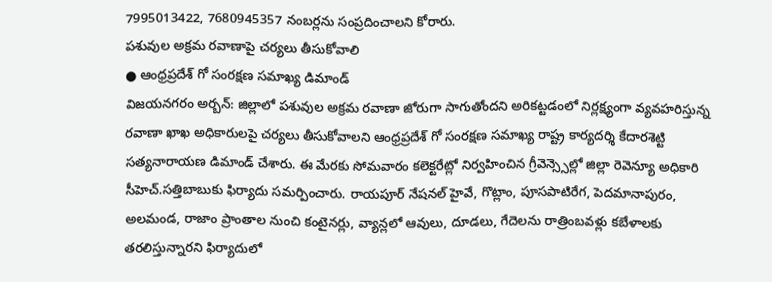7995013422, 7680945357 నంబర్లను సంప్రదించాలని కోరారు.
పశువుల అక్రమ రవాణాపై చర్యలు తీసుకోవాలి
● ఆంధ్రప్రదేశ్ గో సంరక్షణ సమాఖ్య డిమాండ్
విజయనగరం అర్బన్: జిల్లాలో పశువుల అక్రమ రవాణా జోరుగా సాగుతోందని అరికట్టడంలో నిర్లక్ష్యంగా వ్యవహరిస్తున్న రవాణా ఖాఖ అధికారులపై చర్యలు తీసుకోవాలని ఆంధ్రప్రదేశ్ గో సంరక్షణ సమాఖ్య రాష్ట్ర కార్యదర్శి కేదారశెట్టి సత్యనారాయణ డిమాండ్ చేశారు. ఈ మేరకు సోమవారం కలెక్టరేట్లో నిర్వహించిన గ్రీవెన్స్సెల్లో జిల్లా రెవెన్యూ అధికారి సీహెచ్.సత్తిబాబుకు ఫిర్యాదు సమర్పించారు. రాయపూర్ నేషనల్ హైవే, గొట్లాం, పూసపాటిరేగ, పెదమానాపురం, అలమండ, రాజాం ప్రాంతాల నుంచి కంటైనర్లు, వ్యాన్లలో ఆవులు, దూడలు, గేదెలను రాత్రింబవళ్లు కబేళాలకు తరలిస్తున్నారని ఫిర్యాదులో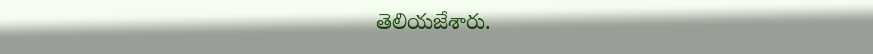తెలియజేశారు.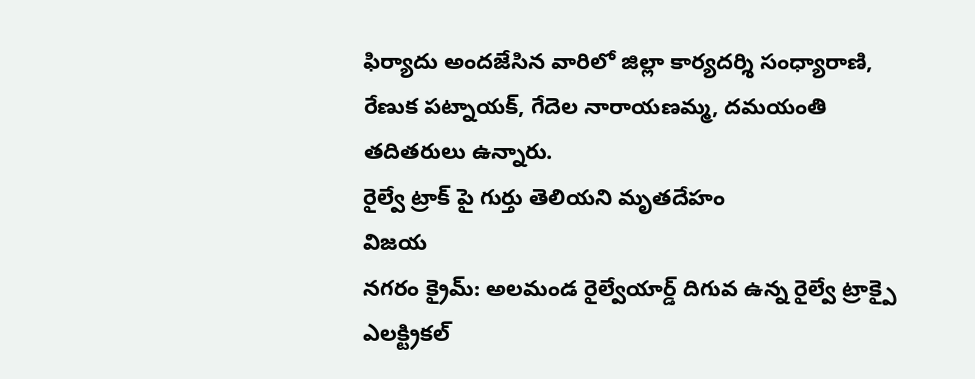ఫిర్యాదు అందజేసిన వారిలో జిల్లా కార్యదర్శి సంధ్యారాణి, రేణుక పట్నాయక్, గేదెల నారాయణమ్మ, దమయంతి తదితరులు ఉన్నారు.
రైల్వే ట్రాక్ పై గుర్తు తెలియని మృతదేహం
విజయ
నగరం క్రైమ్: అలమండ రైల్వేయార్డ్ దిగువ ఉన్న రైల్వే ట్రాక్పై ఎలక్ట్రికల్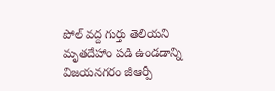పోల్ వద్ద గుర్తు తెలియని మృతదేహాం పడి ఉండడాన్ని విజయనగరం జీఆర్పీ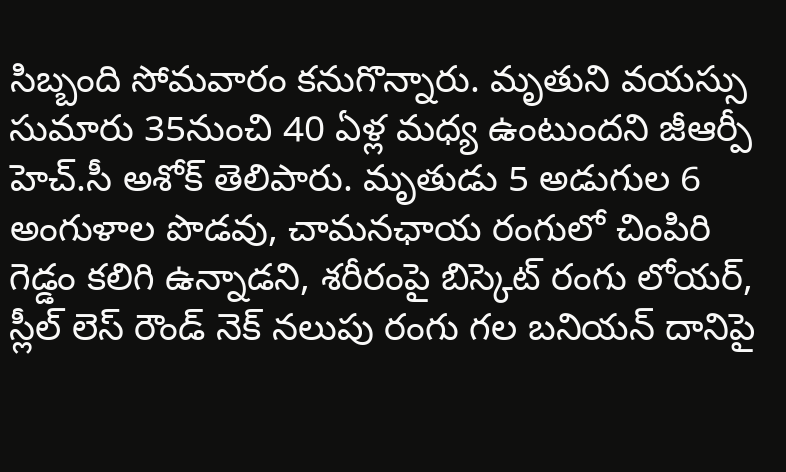సిబ్బంది సోమవారం కనుగొన్నారు. మృతుని వయస్సు సుమారు 35నుంచి 40 ఏళ్ల మధ్య ఉంటుందని జీఆర్పీ హెచ్.సీ అశోక్ తెలిపారు. మృతుడు 5 అడుగుల 6 అంగుళాల పొడవు, చామనఛాయ రంగులో చింపిరి గెడ్డం కలిగి ఉన్నాడని, శరీరంపై బిస్కెట్ రంగు లోయర్, స్లీల్ లెస్ రౌండ్ నెక్ నలుపు రంగు గల బనియన్ దానిపై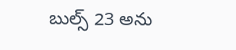బుల్స్ 23 అను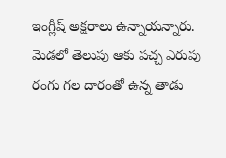ఇంగ్లీష్ అక్షరాలు ఉన్నాయన్నారు. మెడలో తెలుపు ఆకు పచ్చ ఎరుపు రంగు గల దారంతో ఉన్న తాడు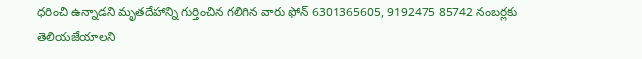ధరించి ఉన్నాడని మృతదేహాన్ని గుర్తించిన గలిగిన వారు ఫోన్ 6301365605, 9192475 85742 నంబర్లకు తెలియజేయాలని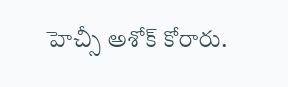హెచ్సీ అశోక్ కోరారు.